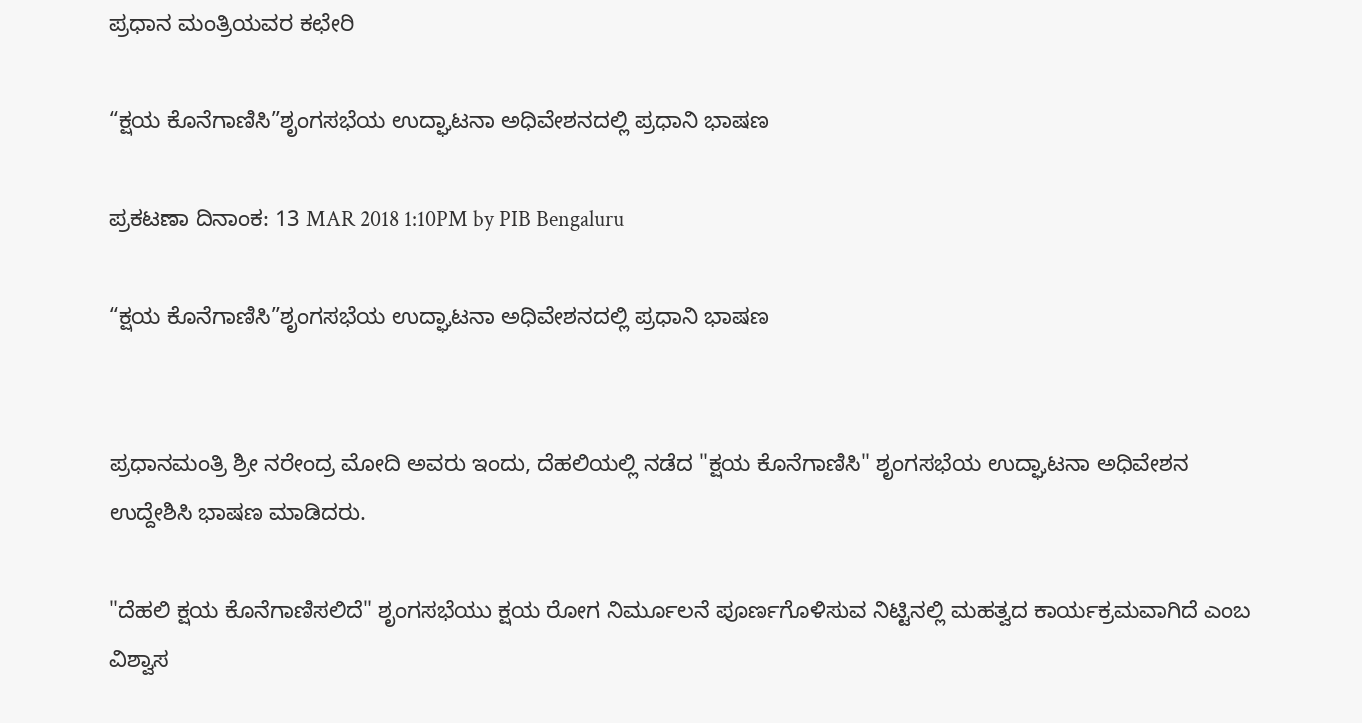ಪ್ರಧಾನ ಮಂತ್ರಿಯವರ ಕಛೇರಿ

“ಕ್ಷಯ ಕೊನೆಗಾಣಿಸಿ”ಶೃಂಗಸಭೆಯ ಉದ್ಘಾಟನಾ ಅಧಿವೇಶನದಲ್ಲಿ ಪ್ರಧಾನಿ ಭಾಷಣ

ಪ್ರಕಟಣಾ ದಿನಾಂಕ: 13 MAR 2018 1:10PM by PIB Bengaluru

“ಕ್ಷಯ ಕೊನೆಗಾಣಿಸಿ”ಶೃಂಗಸಭೆಯ ಉದ್ಘಾಟನಾ ಅಧಿವೇಶನದಲ್ಲಿ ಪ್ರಧಾನಿ ಭಾಷಣ


ಪ್ರಧಾನಮಂತ್ರಿ ಶ್ರೀ ನರೇಂದ್ರ ಮೋದಿ ಅವರು ಇಂದು, ದೆಹಲಿಯಲ್ಲಿ ನಡೆದ "ಕ್ಷಯ ಕೊನೆಗಾಣಿಸಿ" ಶೃಂಗಸಭೆಯ ಉದ್ಘಾಟನಾ ಅಧಿವೇಶನ ಉದ್ದೇಶಿಸಿ ಭಾಷಣ ಮಾಡಿದರು.

"ದೆಹಲಿ ಕ್ಷಯ ಕೊನೆಗಾಣಿಸಲಿದೆ" ಶೃಂಗಸಭೆಯು ಕ್ಷಯ ರೋಗ ನಿರ್ಮೂಲನೆ ಪೂರ್ಣಗೊಳಿಸುವ ನಿಟ್ಟಿನಲ್ಲಿ ಮಹತ್ವದ ಕಾರ್ಯಕ್ರಮವಾಗಿದೆ ಎಂಬ ವಿಶ್ವಾಸ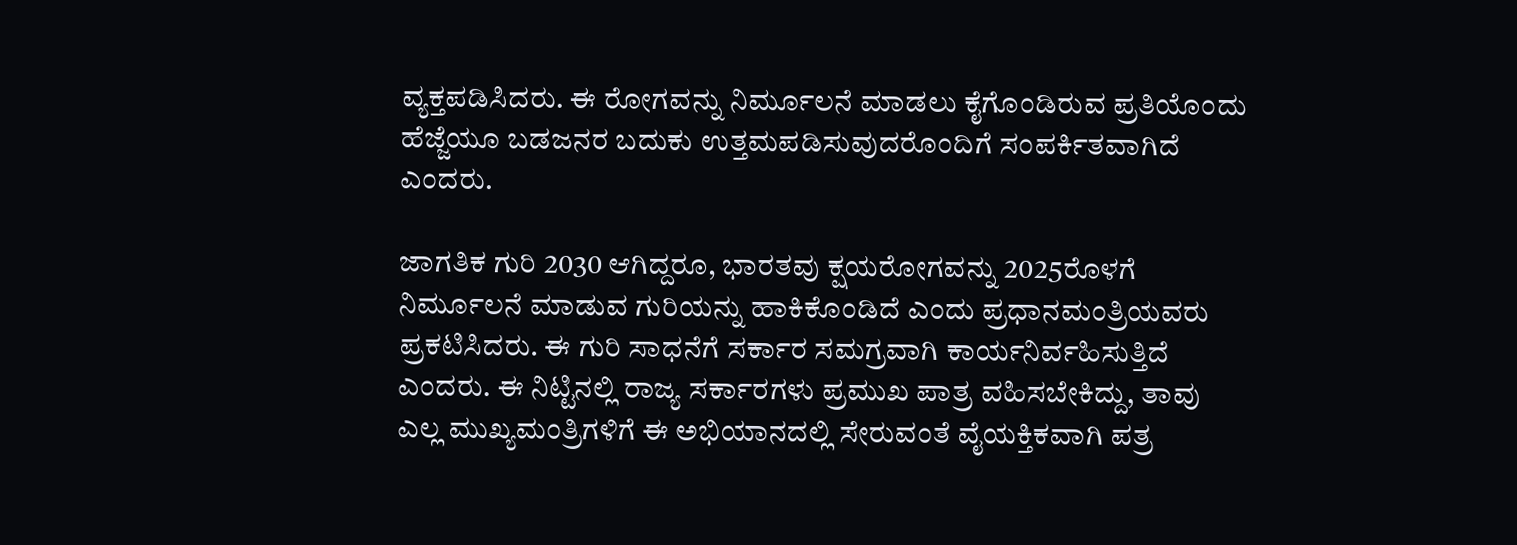ವ್ಯಕ್ತಪಡಿಸಿದರು. ಈ ರೋಗವನ್ನು ನಿರ್ಮೂಲನೆ ಮಾಡಲು ಕೈಗೊಂಡಿರುವ ಪ್ರತಿಯೊಂದು ಹೆಜ್ಜೆಯೂ ಬಡಜನರ ಬದುಕು ಉತ್ತಮಪಡಿಸುವುದರೊಂದಿಗೆ ಸಂಪರ್ಕಿತವಾಗಿದೆ ಎಂದರು.

ಜಾಗತಿಕ ಗುರಿ 2030 ಆಗಿದ್ದರೂ, ಭಾರತವು ಕ್ಷಯರೋಗವನ್ನು 2025ರೊಳಗೆ ನಿರ್ಮೂಲನೆ ಮಾಡುವ ಗುರಿಯನ್ನು ಹಾಕಿಕೊಂಡಿದೆ ಎಂದು ಪ್ರಧಾನಮಂತ್ರಿಯವರು ಪ್ರಕಟಿಸಿದರು. ಈ ಗುರಿ ಸಾಧನೆಗೆ ಸರ್ಕಾರ ಸಮಗ್ರವಾಗಿ ಕಾರ್ಯನಿರ್ವಹಿಸುತ್ತಿದೆ ಎಂದರು. ಈ ನಿಟ್ಟಿನಲ್ಲಿ ರಾಜ್ಯ ಸರ್ಕಾರಗಳು ಪ್ರಮುಖ ಪಾತ್ರ ವಹಿಸಬೇಕಿದ್ದು, ತಾವು ಎಲ್ಲ ಮುಖ್ಯಮಂತ್ರಿಗಳಿಗೆ ಈ ಅಭಿಯಾನದಲ್ಲಿ ಸೇರುವಂತೆ ವೈಯಕ್ತಿಕವಾಗಿ ಪತ್ರ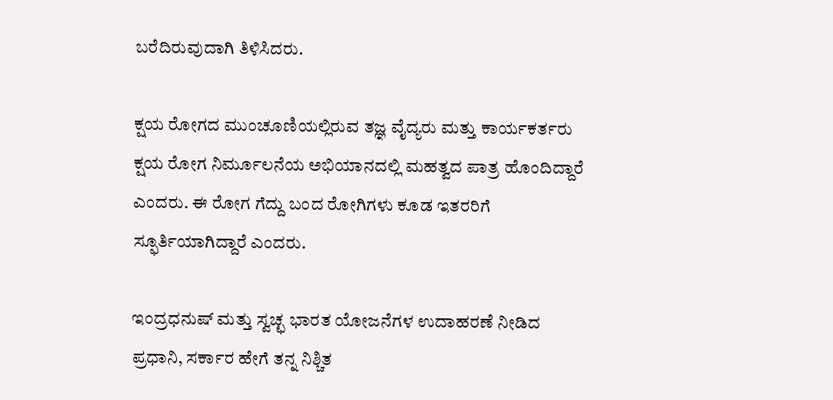ಬರೆದಿರುವುದಾಗಿ ತಿಳಿಸಿದರು.

ಕ್ಷಯ ರೋಗದ ಮುಂಚೂಣಿಯಲ್ಲಿರುವ ತಜ್ಞ ವೈದ್ಯರು ಮತ್ತು ಕಾರ್ಯಕರ್ತರು ಕ್ಷಯ ರೋಗ ನಿರ್ಮೂಲನೆಯ ಅಭಿಯಾನದಲ್ಲಿ ಮಹತ್ವದ ಪಾತ್ರ ಹೊಂದಿದ್ದಾರೆ ಎಂದರು. ಈ ರೋಗ ಗೆದ್ದು ಬಂದ ರೋಗಿಗಳು ಕೂಡ ಇತರರಿಗೆ ಸ್ಫೂರ್ತಿಯಾಗಿದ್ದಾರೆ ಎಂದರು.

ಇಂದ್ರಧನುಷ್ ಮತ್ತು ಸ್ವಚ್ಛ ಭಾರತ ಯೋಜನೆಗಳ ಉದಾಹರಣೆ ನೀಡಿದ ಪ್ರಧಾನಿ, ಸರ್ಕಾರ ಹೇಗೆ ತನ್ನ ನಿಶ್ಚಿತ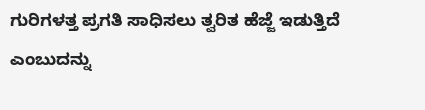ಗುರಿಗಳತ್ತ ಪ್ರಗತಿ ಸಾಧಿಸಲು ತ್ವರಿತ ಹೆಜ್ಜೆ ಇಡುತ್ತಿದೆ ಎಂಬುದನ್ನು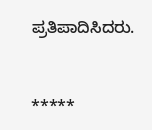ಪ್ರತಿಪಾದಿಸಿದರು.


*****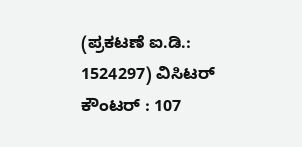(ಪ್ರಕಟಣೆ ಐ.ಡಿ.: 1524297) ವಿಸಿಟರ್ ಕೌಂಟರ್ : 107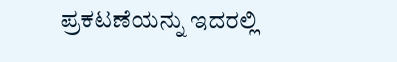ಪ್ರಕಟಣೆಯನ್ನು ಇದರಲ್ಲಿ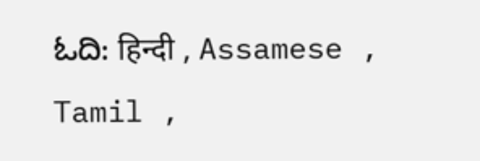ಓದಿ: हिन्दी , Assamese , Tamil ,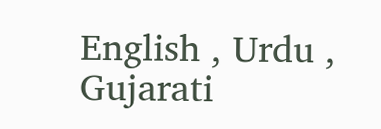English , Urdu , Gujarati